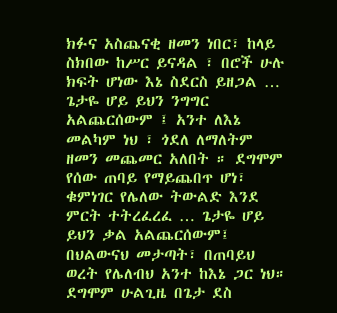ክፉና አስጨናቂ ዘመን ነበር፣ ከላይ ስክበው ከሥር ይናዳል ፣ በሮች ሁሉ ክፍት ሆነው እኔ ስደርስ ይዘጋል … ጌታዬ ሆይ ይህን ንግግር አልጨርሰውም ፤ አንተ ለእኔ መልካም ነህ ፣ ጎደለ ለማለትም ዘመን መጨመር አለበት ። ደግሞም የሰው ጠባይ የማይጨበጥ ሆነ፣ ቁምነገር የሌለው ትውልድ እንደ ምርት ተትረፈረፈ … ጌታዬ ሆይ ይህን ቃል አልጨርሰውም፤ በህልውናህ መታጣት፣ በጠባይህ ወረት የሌለብህ አንተ ከእኔ ጋር ነህ። ደግሞም ሁልጊዜ በጌታ ደስ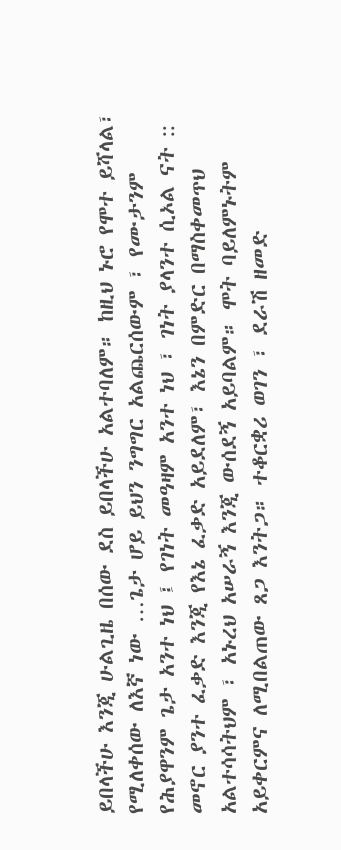ይበላችሁ እንጂ ሁልጊዜ በሰው ደስ ይበላችሁ አልተባለም። ከዚህ ኑሮ የሞተ ይሻላል፣ የሚለቀሰው ለእኛ ነው …ጌታ ሆይ ይህን ንግግር አልጨርሰውም ፣ የሙታንም የሕያዋንም ጌታ አንተ ነህ ፤ የገነት መዓዛም አንተ ነህ ፣ ገነት ያላንተ ሲኦል ናት :: መኖር ያንተ ፈቃድ እንጂ የእኔ ፈቃድ አይደለም፣ እኔን በምድር በማስቀመጥህ አልተሳሳትህም ፣ አኑረህ አሠራኝ እንጂ ውሰደኝ አይባልም። ሞት ባይለምኑትም አይቀርምና ለሚበልጠው ጸጋ እንትጋ። ተቆርቋሪ ወገን ፣ ደራሽ ዘመድ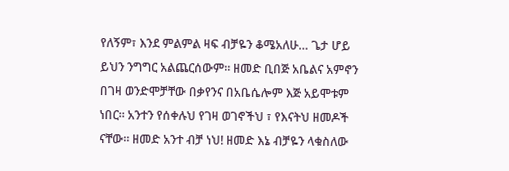የለኝም፣ እንደ ምልምል ዛፍ ብቻዬን ቆሜአለሁ… ጌታ ሆይ ይህን ንግግር አልጨርሰውም። ዘመድ ቢበጅ አቤልና አምኖን በገዛ ወንድሞቻቸው በቃየንና በአቤሴሎም እጅ አይሞቱም ነበር። አንተን የሰቀሉህ የገዛ ወገኖችህ ፣ የእናትህ ዘመዶች ናቸው። ዘመድ አንተ ብቻ ነህ! ዘመድ እኔ ብቻዬን ላቁስለው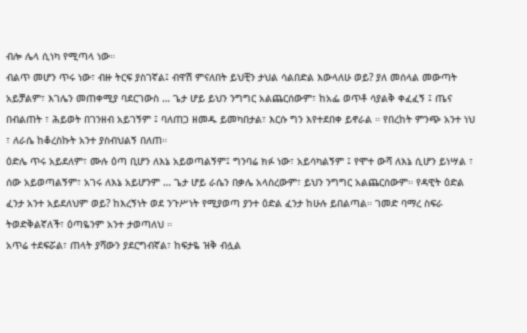ብሎ ሌላ ሲነካ የሚጣላ ነው።
ብልጥ መሆን ጥሩ ነው፣ ብዙ ትርፍ ያስገኛል፤ ብዋሽ ምናለበት ይህቺን ታህል ሳልበድል እውላለሁ ወይ? ያለ መሰላል መውጣት አይቻልም፣ እገሌን መጠቀሚያ ባደርገውስ … ጌታ ሆይ ይህን ንግግር አልጨርሰውም፣ ከአፌ ወጥቶ ሳያልቅ ቀፈፈኝ ፤ ጤና በብልጠት ፣ ሕይወት በገንዘብ አይገኝም ፤ ባለጠጋ ዘመዱ ይመካበታል፣ እርሱ ግን እየተደበቀ ይኖራል ። የበረከት ምንጭ አንተ ነህ ፣ ለራሴ ከቆረስኩት አንተ ያስብህልኝ በለጠ።
ዕድሌ ጥሩ አይደለም፣ ሙሉ ዕጣ ቢሆን ለእኔ አይወጣልኝም፤ ግንባሬ ክፉ ነው፣ አይሳካልኝም ፤ የሞተ ውሻ ለእኔ ሲሆን ይነሣል ፣ ሰው አይወጣልኝም፣ አገሩ ለእኔ አይሆንም … ጌታ ሆይ ራሴን በቃሌ አላስረውም፣ ይህን ንግግር አልጨርሰውም። የዳዊት ዕድል ፈንታ አንተ አይደለህም ወይ? ከእረኝነት ወደ ንጉሥነት የሚያወጣ ያንተ ዕድል ፈንታ ከሁሉ ይበልጣል። ገመድ ባማረ ስፍራ ትወድቅልኛለች፣ ዕጣዬንም አንተ ታወጣለህ ።
አጥሬ ተደፍሯል፣ ጠላት ያሻውን ያደርግብኛል፣ ከፍታዬ ዝቅ ብሏል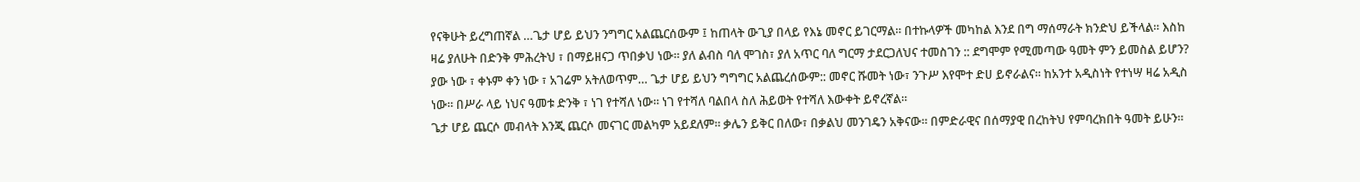የናቅሁት ይረግጠኛል …ጌታ ሆይ ይህን ንግግር አልጨርሰውም ፤ ከጠላት ውጊያ በላይ የእኔ መኖር ይገርማል። በተኩላዎች መካከል እንደ በግ ማሰማራት ክንድህ ይችላል። እስከ ዛሬ ያለሁት በድንቅ ምሕረትህ ፣ በማይዘናጋ ጥበቃህ ነው። ያለ ልብስ ባለ ሞገስ፣ ያለ አጥር ባለ ግርማ ታደርጋለህና ተመስገን :: ደግሞም የሚመጣው ዓመት ምን ይመስል ይሆን? ያው ነው ፣ ቀኑም ቀን ነው ፣ አገሬም አትለወጥም… ጌታ ሆይ ይህን ግግግር አልጨረሰውም:: መኖር ሹመት ነው፣ ንጉሥ እየሞተ ድሀ ይኖራልና። ከአንተ አዲስነት የተነሣ ዛሬ አዲስ ነው። በሥራ ላይ ነህና ዓመቱ ድንቅ ፣ ነገ የተሻለ ነው። ነገ የተሻለ ባልበላ ስለ ሕይወት የተሻለ እውቀት ይኖረኛል።
ጌታ ሆይ ጨርሶ መብላት እንጂ ጨርሶ መናገር መልካም አይደለም። ቃሌን ይቅር በለው፣ በቃልህ መንገዴን አቅናው። በምድራዊና በሰማያዊ በረከትህ የምባረክበት ዓመት ይሁን።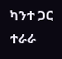ካንተ ጋር ተራራ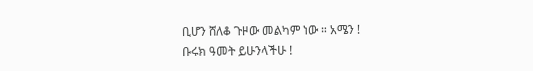ቢሆን ሸለቆ ጉዞው መልካም ነው ። አሜን !
ቡሩክ ዓመት ይሁንላችሁ !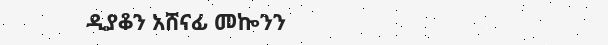ዲያቆን አሸናፊ መኰንን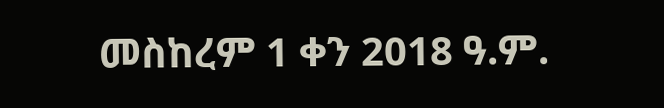መስከረም 1 ቀን 2018 ዓ.ም.